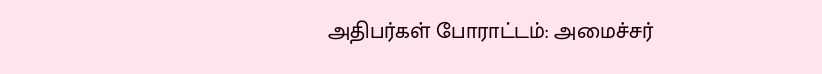அதிபர்கள் போராட்டம்: அமைச்சர்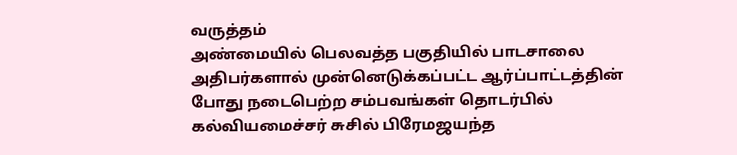வருத்தம்
அண்மையில் பெலவத்த பகுதியில் பாடசாலை அதிபர்களால் முன்னெடுக்கப்பட்ட ஆர்ப்பாட்டத்தின் போது நடைபெற்ற சம்பவங்கள் தொடர்பில் கல்வியமைச்சர் சுசில் பிரேமஜயந்த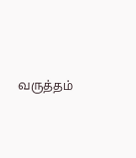வருத்தம்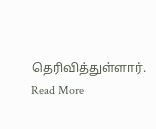தெரிவித்துள்ளார்.
Read More